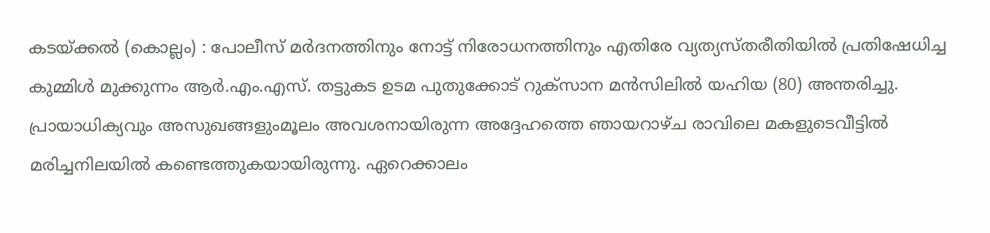കടയ്ക്കൽ (കൊല്ലം) : പോലീസ് മർദനത്തിനും നോട്ട് നിരോധനത്തിനും എതിരേ വ്യത്യസ്തരീതിയിൽ പ്രതിഷേധിച്ച കുമ്മിൾ മുക്കുന്നം ആർ.എം.എസ്. തട്ടുകട ഉടമ പുതുക്കോട് റുക്സാന മൻസിലിൽ യഹിയ (80) അന്തരിച്ചു. പ്രായാധിക്യവും അസുഖങ്ങളുംമൂലം അവശനായിരുന്ന അദ്ദേഹത്തെ ഞായറാഴ്ച രാവിലെ മകളുടെവീട്ടിൽ മരിച്ചനിലയിൽ കണ്ടെത്തുകയായിരുന്നു. ഏറെക്കാലം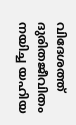വിദേശത്ത് ദുരിതജീവിതം നയിച്ച യഹിയ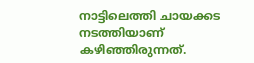നാട്ടിലെത്തി ചായക്കട നടത്തിയാണ് കഴിഞ്ഞിരുന്നത്.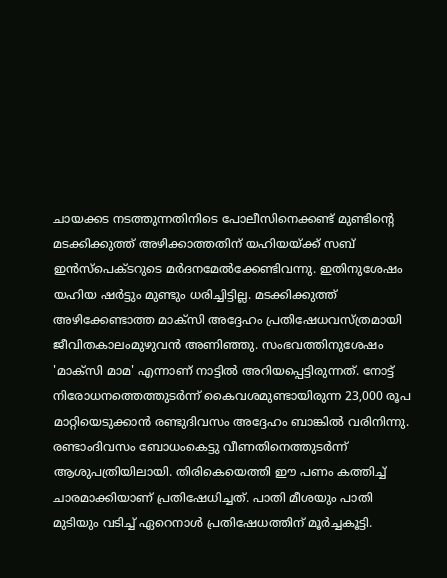ചായക്കട നടത്തുന്നതിനിടെ പോലീസിനെക്കണ്ട് മുണ്ടിന്റെ മടക്കിക്കുത്ത് അഴിക്കാത്തതിന് യഹിയയ്ക്ക് സബ് ഇൻസ്പെക്ടറുടെ മർദനമേൽക്കേണ്ടിവന്നു. ഇതിനുശേഷം യഹിയ ഷർട്ടും മുണ്ടും ധരിച്ചിട്ടില്ല. മടക്കിക്കുത്ത് അഴിക്കേണ്ടാത്ത മാക്സി അദ്ദേഹം പ്രതിഷേധവസ്ത്രമായി ജീവിതകാലംമുഴുവൻ അണിഞ്ഞു. സംഭവത്തിനുശേഷം 'മാക്സി മാമ' എന്നാണ് നാട്ടിൽ അറിയപ്പെട്ടിരുന്നത്. നോട്ട് നിരോധനത്തെത്തുടർന്ന് കൈവശമുണ്ടായിരുന്ന 23,000 രൂപ മാറ്റിയെടുക്കാൻ രണ്ടുദിവസം അദ്ദേഹം ബാങ്കിൽ വരിനിന്നു. രണ്ടാംദിവസം ബോധംകെട്ടു വീണതിനെത്തുടർന്ന് ആശുപത്രിയിലായി. തിരികെയെത്തി ഈ പണം കത്തിച്ച് ചാരമാക്കിയാണ് പ്രതിഷേധിച്ചത്. പാതി മീശയും പാതി മുടിയും വടിച്ച് ഏറെനാൾ പ്രതിഷേധത്തിന് മൂർച്ചകൂട്ടി.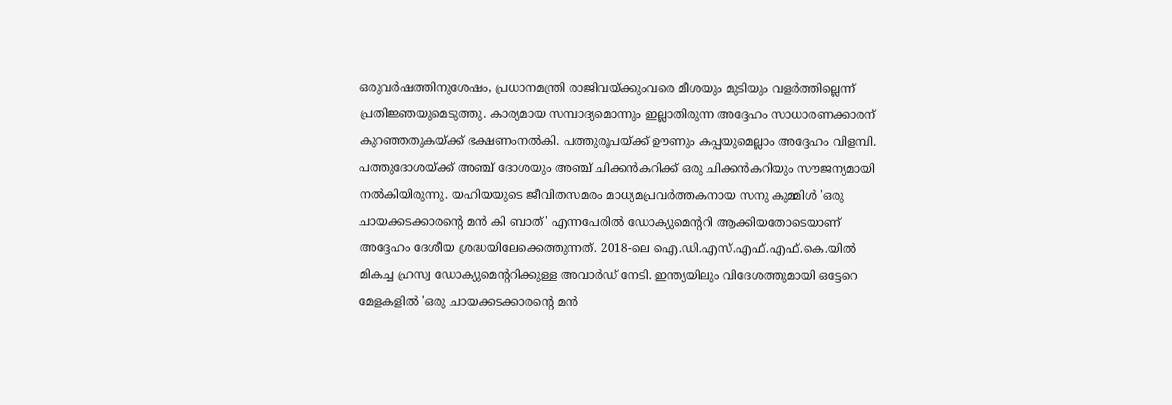ഒരുവർഷത്തിനുശേഷം, പ്രധാനമന്ത്രി രാജിവയ്ക്കുംവരെ മീശയും മുടിയും വളർത്തില്ലെന്ന് പ്രതിജ്ഞയുമെടുത്തു. കാര്യമായ സമ്പാദ്യമൊന്നും ഇല്ലാതിരുന്ന അദ്ദേഹം സാധാരണക്കാരന് കുറഞ്ഞതുകയ്ക്ക് ഭക്ഷണംനൽകി. പത്തുരൂപയ്ക്ക് ഊണും കപ്പയുമെല്ലാം അദ്ദേഹം വിളമ്പി. പത്തുദോശയ്ക്ക് അഞ്ച് ദോശയും അഞ്ച് ചിക്കൻകറിക്ക് ഒരു ചിക്കൻകറിയും സൗജന്യമായി നൽകിയിരുന്നു. യഹിയയുടെ ജീവിതസമരം മാധ്യമപ്രവർത്തകനായ സനു കുമ്മിൾ 'ഒരു ചായക്കടക്കാരന്റെ മൻ കി ബാത്' എന്നപേരിൽ ഡോക്യുമെന്ററി ആക്കിയതോടെയാണ് അദ്ദേഹം ദേശീയ ശ്രദ്ധയിലേക്കെത്തുന്നത്. 2018-ലെ ഐ.ഡി.എസ്.എഫ്.എഫ്.കെ.യിൽ മികച്ച ഹ്രസ്വ ഡോക്യുമെന്ററിക്കുള്ള അവാർഡ് നേടി. ഇന്ത്യയിലും വിദേശത്തുമായി ഒട്ടേറെ മേളകളിൽ 'ഒരു ചായക്കടക്കാരന്റെ മൻ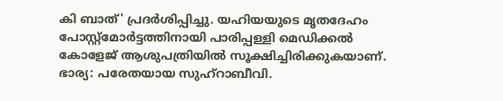കി ബാത്' പ്രദർശിപ്പിച്ചു. യഹിയയുടെ മൃതദേഹം പോസ്റ്റ്മോർട്ടത്തിനായി പാരിപ്പള്ളി മെഡിക്കൽ കോളേജ് ആശുപത്രിയിൽ സൂക്ഷിച്ചിരിക്കുകയാണ്. ഭാര്യ: പരേതയായ സുഹ്റാബീവി.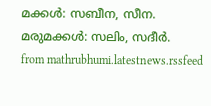മക്കൾ: സബീന, സീന. മരുമക്കൾ: സലിം, സദീർ.
from mathrubhumi.latestnews.rssfeed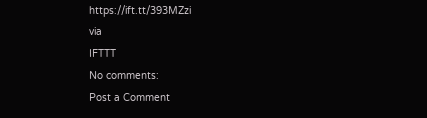https://ift.tt/393MZzi
via
IFTTT
No comments:
Post a Comment